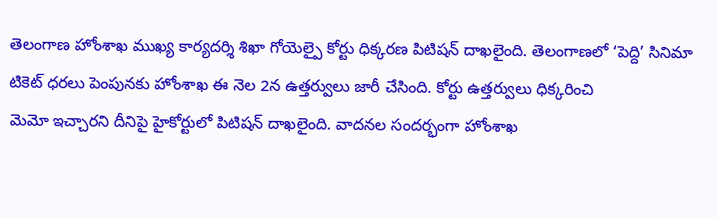తెలంగాణ హోంశాఖ ముఖ్య కార్యదర్శి శిఖా గోయెల్పై కోర్టు ధిక్కరణ పిటిషన్ దాఖలైంది. తెలంగాణలో ‘పెద్ది’ సినిమా టికెట్ ధరలు పెంపునకు హోంశాఖ ఈ నెల 2న ఉత్తర్వులు జారీ చేసింది. కోర్టు ఉత్తర్వులు ధిక్కరించి
మెమో ఇచ్చారని దీనిపై హైకోర్టులో పిటిషన్ దాఖలైంది. వాదనల సందర్భంగా హోంశాఖ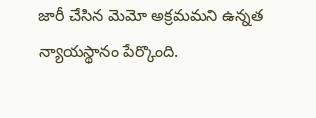జారీ చేసిన మెమో అక్రమమని ఉన్నత న్యాయస్థానం పేర్కొంది.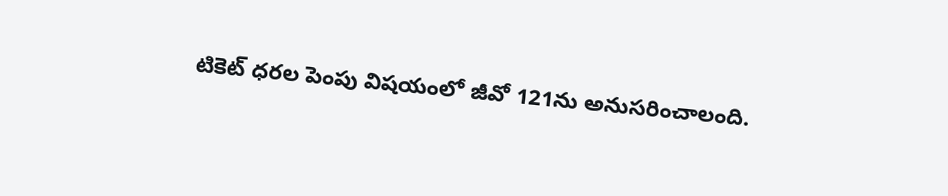టికెట్ ధరల పెంపు విషయంలో జీవో 121ను అనుసరించాలంది.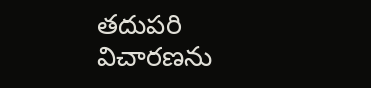తదుపరి విచారణను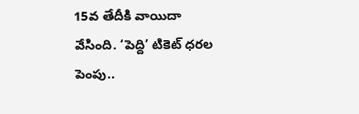15వ తేదీకి వాయిదా వేసింది. ‘పెద్ది’ టికెట్ ధరల పెంపు..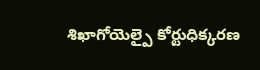శిఖాగోయెల్పై కోర్టుధిక్కరణ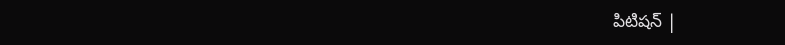పిటిషన్ |